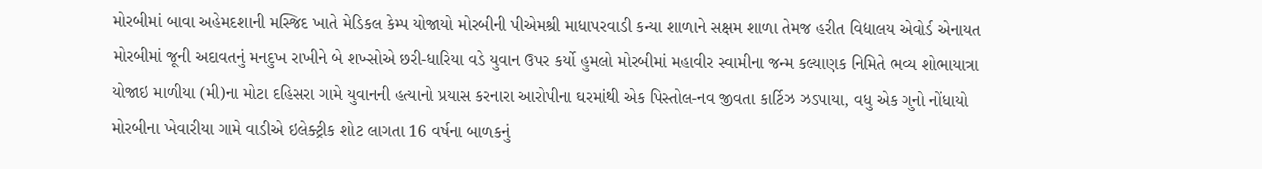મોરબીમાં બાવા અહેમદશાની મસ્જિદ ખાતે મેડિકલ કેમ્પ યોજાયો મોરબીની પીએમશ્રી માધાપરવાડી કન્યા શાળાને સક્ષમ શાળા તેમજ હરીત વિદ્યાલય એવોર્ડ એનાયત મોરબીમાં જૂની અદાવતનું મનદુખ રાખીને બે શખ્સોએ છરી-ધારિયા વડે યુવાન ઉપર કર્યો હુમલો મોરબીમાં મહાવીર સ્વામીના જન્મ કલ્યાણક નિમિતે ભવ્ય શોભાયાત્રા યોજાઇ માળીયા (મી)ના મોટા દહિસરા ગામે યુવાનની હત્યાનો પ્રયાસ કરનારા આરોપીના ઘરમાંથી એક પિસ્તોલ-નવ જીવતા કાર્ટિઝ ઝડપાયા, વધુ એક ગુનો નોંધાયો મોરબીના ખેવારીયા ગામે વાડીએ ઇલેક્ટ્રીક શોટ લાગતા 16 વર્ષના બાળકનું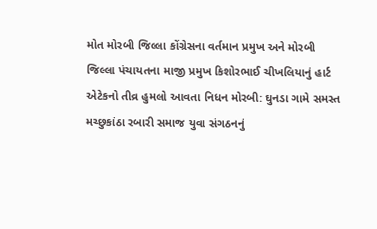મોત મોરબી જિલ્લા કોંગ્રેસના વર્તમાન પ્રમુખ અને મોરબી જિલ્લા પંચાયતના માજી પ્રમુખ કિશોરભાઈ ચીખલિયાનું હાર્ટ એટેકનો તીવ્ર હુમલો આવતા નિધન મોરબી: ઘુનડા ગામે સમસ્ત મચ્છુકાંઠા રબારી સમાજ યુવા સંગઠનનું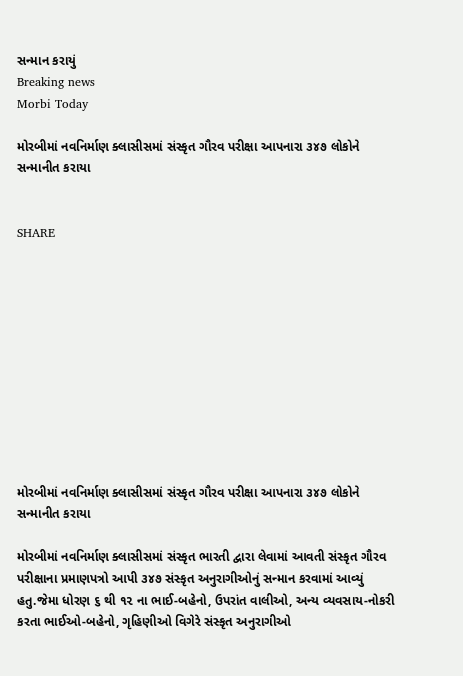સન્માન કરાયું
Breaking news
Morbi Today

મોરબીમાં નવનિર્માણ ક્લાસીસમાં સંસ્કૃત ગૌરવ પરીક્ષા આપનારા ૩૪૭ લોકોને સન્માનીત કરાયા


SHARE











મોરબીમાં નવનિર્માણ ક્લાસીસમાં સંસ્કૃત ગૌરવ પરીક્ષા આપનારા ૩૪૭ લોકોને સન્માનીત કરાયા

મોરબીમાં નવનિર્માણ ક્લાસીસમાં સંસ્કૃત ભારતી દ્વારા લેવામાં આવતી સંસ્કૃત ગૌરવ પરીક્ષાના પ્રમાણપત્રો આપી ૩૪૭ સંસ્કૃત અનુરાગીઓનું સન્માન કરવામાં આવ્યું હતુ.જેમા ધોરણ ૬ થી ૧૨ ના ભાઈ-બહેનો, ઉપરાંત વાલીઓ, અન્ય વ્યવસાય-નોકરી કરતા ભાઈઓ-બહેનો, ગૃહિણીઓ વિગેરે સંસ્કૃત અનુરાગીઓ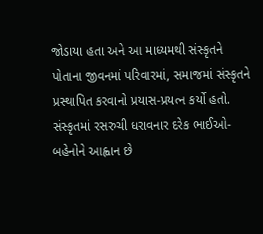જોડાયા હતા અને આ માધ્યમથી સંસ્કૃતને પોતાના જીવનમાં પરિવારમાં, સમાજમાં સંસ્કૃતને પ્રસ્થાપિત કરવાનો પ્રયાસ-પ્રયત્ન કર્યો હતો. સંસ્કૃતમાં રસરુચી ધરાવનાર દરેક ભાઈઓ-બહેનોને આહ્વાન છે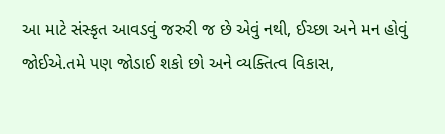આ માટે સંસ્કૃત આવડવું જરુરી જ છે એવું નથી, ઈચ્છા અને મન હોવું જોઈએ.તમે પણ જોડાઈ શકો છો અને વ્યક્તિત્વ વિકાસ,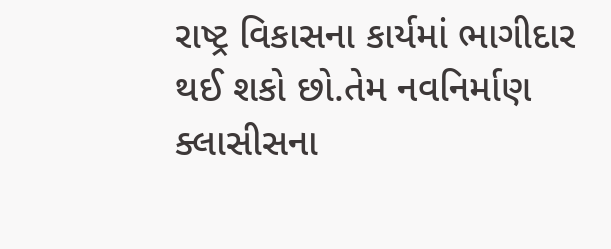રાષ્ટ્ર વિકાસના કાર્યમાં ભાગીદાર થઈ શકો છો.તેમ નવનિર્માણ ક્લાસીસના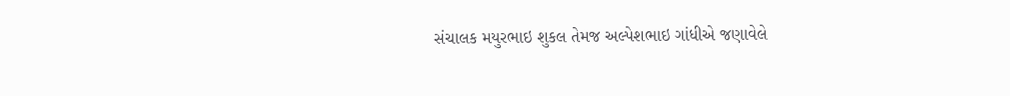સંચાલક મયુરભાઇ શુકલ તેમજ અલ્પેશભાઇ ગાંધીએ જણાવેલે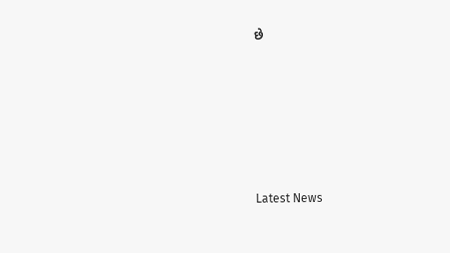છે






Latest News